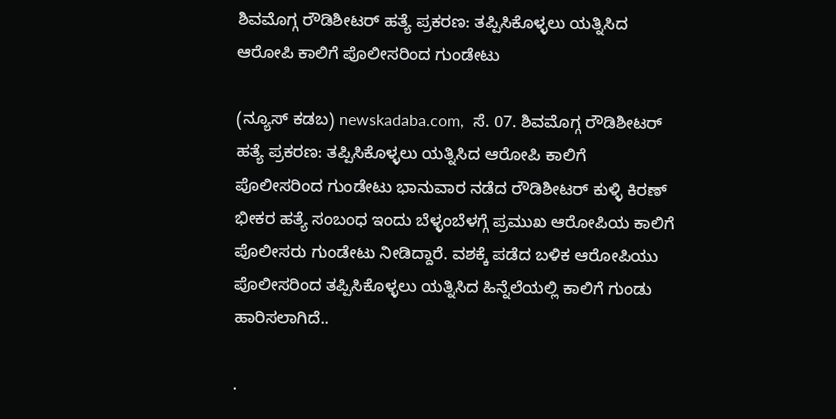ಶಿವಮೊಗ್ಗ ರೌಡಿಶೀಟರ್ ಹತ್ಯೆ ಪ್ರಕರಣ: ತಪ್ಪಿಸಿಕೊಳ್ಳಲು ಯತ್ನಿಸಿದ ಆರೋಪಿ ಕಾಲಿಗೆ ಪೊಲೀಸರಿಂದ ಗುಂಡೇಟು

(ನ್ಯೂಸ್‌ ಕಡಬ) newskadaba.com,  ಸೆ. 07. ಶಿವಮೊಗ್ಗ ರೌಡಿಶೀಟರ್ ಹತ್ಯೆ ಪ್ರಕರಣ: ತಪ್ಪಿಸಿಕೊಳ್ಳಲು ಯತ್ನಿಸಿದ ಆರೋಪಿ ಕಾಲಿಗೆ ಪೊಲೀಸರಿಂದ ಗುಂಡೇಟು ಭಾನುವಾರ ನಡೆದ ರೌಡಿಶೀಟರ್ ಕುಳ್ಳಿ ಕಿರಣ್ ಭೀಕರ ಹತ್ಯೆ ಸಂಬಂಧ ಇಂದು ಬೆಳ್ಳಂಬೆಳಗ್ಗೆ ಪ್ರಮುಖ‌ ಆರೋಪಿಯ ಕಾಲಿಗೆ ಪೊಲೀಸರು ಗುಂಡೇಟು ನೀಡಿದ್ದಾರೆ. ವಶಕ್ಕೆ ಪಡೆದ ಬಳಿಕ ಆರೋಪಿಯು ಪೊಲೀಸರಿಂದ ತಪ್ಪಿಸಿಕೊಳ್ಳಲು ಯತ್ನಿಸಿದ ಹಿನ್ನೆಲೆಯಲ್ಲಿ ಕಾಲಿಗೆ ಗುಂಡು ಹಾರಿಸಲಾಗಿದೆ..

.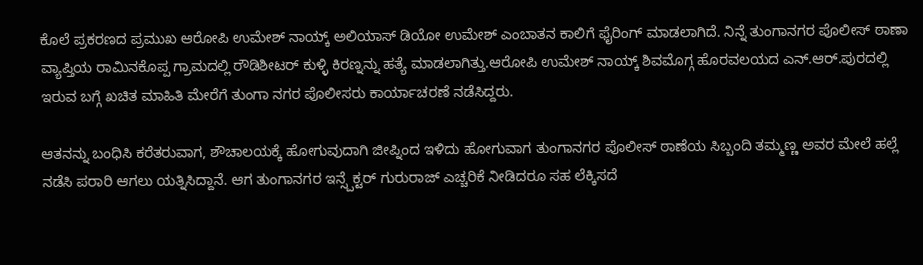ಕೊಲೆ ಪ್ರಕರಣದ ಪ್ರಮುಖ‌ ಆರೋಪಿ ಉಮೇಶ್ ನಾಯ್ಕ್ ಅಲಿಯಾಸ್ ಡಿಯೋ ಉಮೇಶ್ ಎಂಬಾತನ‌‌ ಕಾಲಿಗೆ ಫೈರಿಂಗ್ ಮಾಡಲಾಗಿದೆ. ನಿನ್ನೆ ತುಂಗಾನಗರ ಪೊಲೀಸ್ ಠಾಣಾ ವ್ಯಾಪ್ತಿಯ ರಾಮಿನಕೊಪ್ಪ ಗ್ರಾಮದಲ್ಲಿ ರೌಡಿಶೀಟರ್ ಕುಳ್ಳಿ ಕಿರಣ್ನನ್ನು ಹತ್ಯೆ ಮಾಡಲಾಗಿತ್ತು.ಆರೋಪಿ ಉಮೇಶ್ ನಾಯ್ಕ್ ಶಿವಮೊಗ್ಗ ಹೊರವಲಯದ ಎನ್.ಆರ್.ಪುರದಲ್ಲಿ ಇರುವ ಬಗ್ಗೆ ಖಚಿತ ಮಾಹಿತಿ ಮೇರೆಗೆ ತುಂಗಾ ನಗರ ಪೊಲೀಸರು ಕಾರ್ಯಾಚರಣೆ ನಡೆಸಿದ್ದರು.

ಆತನನ್ನು ಬಂಧಿಸಿ ಕರೆತರುವಾಗ, ಶೌಚಾಲಯಕ್ಕೆ ಹೋಗುವುದಾಗಿ ಜೀಪ್ನಿಂದ ಇಳಿದು ಹೋಗುವಾಗ ತುಂಗಾನಗರ ಪೊಲೀಸ್ ಠಾಣೆಯ ಸಿಬ್ಬಂದಿ ತಮ್ಮಣ್ಣ ಅವರ ಮೇಲೆ‌ ಹಲ್ಲೆ ನಡೆಸಿ‌ ಪರಾರಿ ಆಗಲು ಯತ್ನಿಸಿದ್ದಾನೆ. ಆಗ ತುಂಗಾನಗರ ಇನ್ಸ್ಪೆಕ್ಟರ್ ಗುರುರಾಜ್ ಎಚ್ಚರಿಕೆ‌ ನೀಡಿದರೂ ಸಹ ಲೆಕ್ಕಿಸದೆ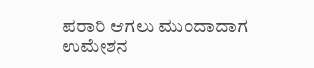ಪರಾರಿ ಆಗಲು ಮುಂದಾದಾಗ ಉಮೇಶನ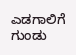ಎಡಗಾಲಿಗೆ ಗುಂಡು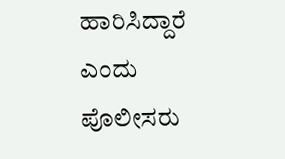ಹಾರಿಸಿದ್ದಾರೆ ಎಂದು ಪೊಲೀಸರು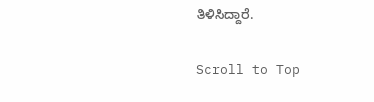ತಿಳಿಸಿದ್ದಾರೆ.

Scroll to Top